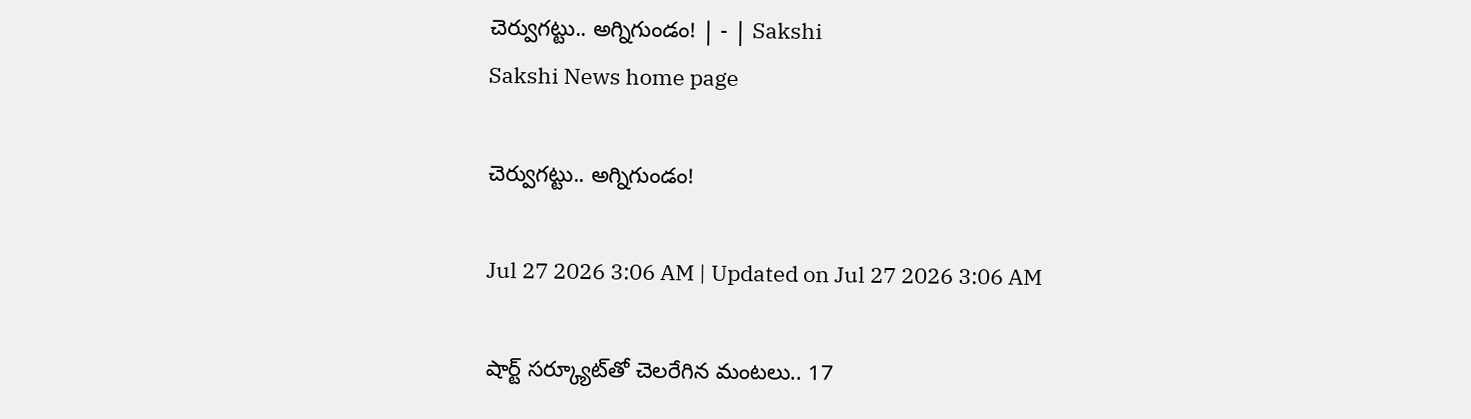చెర్వుగట్టు.. అగ్నిగుండం! | - | Sakshi
Sakshi News home page

చెర్వుగట్టు.. అగ్నిగుండం!

Jul 27 2026 3:06 AM | Updated on Jul 27 2026 3:06 AM

షార్ట్‌ సర్క్యూట్‌తో చెలరేగిన మంటలు.. 17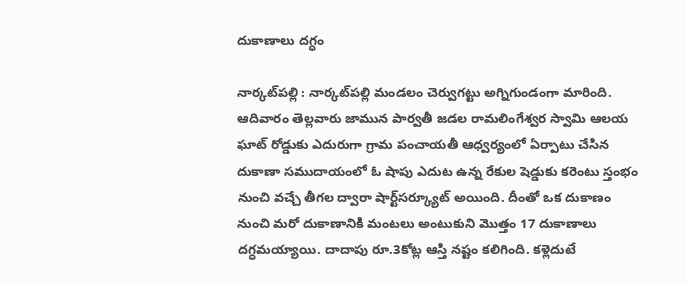దుకాణాలు దగ్ధం

నార్కట్‌పల్లి : నార్కట్‌పల్లి మండలం చెర్వుగట్టు అగ్నిగుండంగా మారింది. ఆదివారం తెల్లవారు జామున పార్వతీ జడల రామలింగేశ్వర స్వామి ఆలయ ఘాట్‌ రోడ్డుకు ఎదురుగా గ్రామ పంచాయతీ ఆధ్వర్యంలో ఏర్పాటు చేసిన దుకాణా సముదాయంలో ఓ షాపు ఎదుట ఉన్న రేకుల షెడ్డుకు కరెంటు స్తంభం నుంచి వచ్చే తీగల ద్వారా షార్ట్‌సర్క్యూట్‌ అయింది. దీంతో ఒక దుకాణం నుంచి మరో దుకాణానికి మంటలు అంటుకుని మొత్తం 17 దుకాణాలు దగ్ధమయ్యాయి. దాదాపు రూ.3కోట్ల ఆస్తి నష్టం కలిగింది. కళ్లెదుటే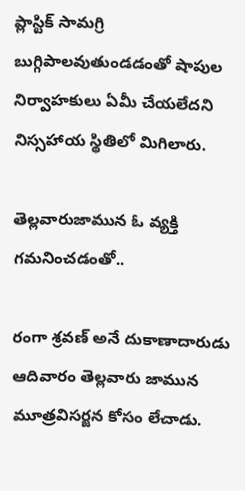ప్లాస్టిక్‌ సామగ్రి బుగ్గిపాలవుతుండడంతో షాపుల నిర్వాహకులు ఏమీ చేయలేదని నిస్సహాయ స్థితిలో మిగిలారు.

తెల్లవారుజామున ఓ వ్యక్తి గమనించడంతో..

రంగా శ్రవణ్‌ అనే దుకాణాదారుడు ఆదివారం తెల్లవారు జామున మూత్రవిసర్జన కోసం లేచాడు.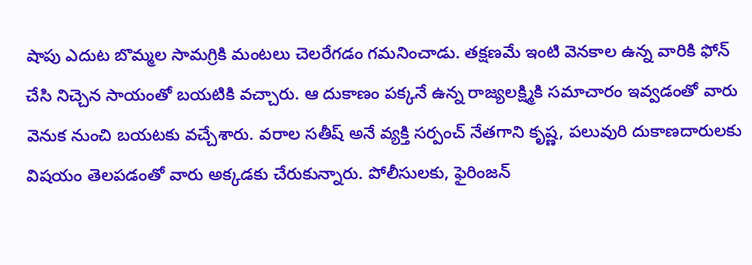షాపు ఎదుట బొమ్మల సామగ్రికి మంటలు చెలరేగడం గమనించాడు. తక్షణమే ఇంటి వెనకాల ఉన్న వారికి ఫోన్‌ చేసి నిచ్చెన సాయంతో బయటికి వచ్చారు. ఆ దుకాణం పక్కనే ఉన్న రాజ్యలక్ష్మికి సమాచారం ఇవ్వడంతో వారు వెనుక నుంచి బయటకు వచ్చేశారు. వరాల సతీష్‌ అనే వ్యక్తి సర్పంచ్‌ నేతగాని కృష్ణ, పలువురి దుకాణదారులకు విషయం తెలపడంతో వారు అక్కడకు చేరుకున్నారు. పోలీసులకు, ఫైరింజన్‌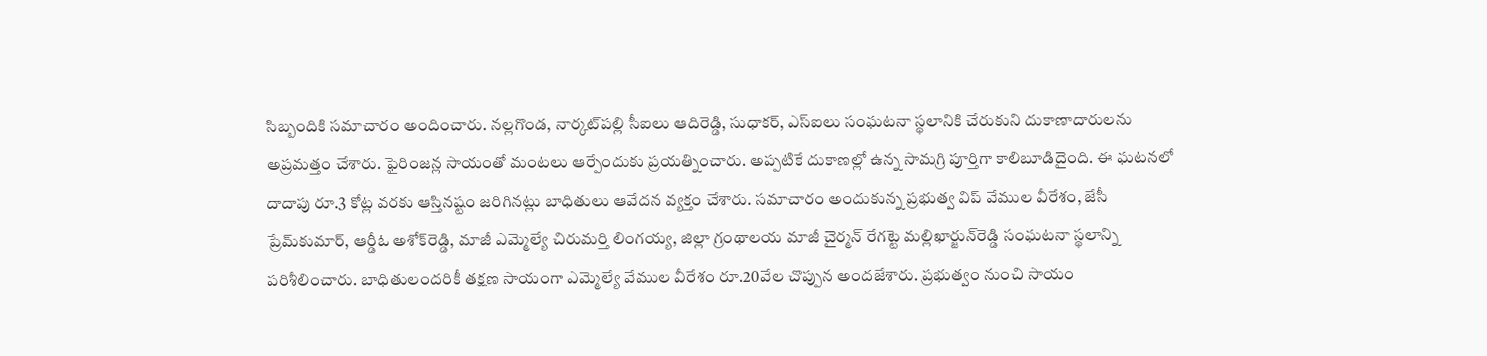సిబ్బందికి సమాచారం అందించారు. నల్లగొండ, నార్కట్‌పల్లి సీఐలు ఆదిరెడ్డి, సుధాకర్‌, ఎస్‌ఐలు సంఘటనా స్థలానికి చేరుకుని దుకాణాదారులను అప్రమత్తం చేశారు. ఫైరింజన్ల సాయంతో మంటలు ఆర్పేందుకు ప్రయత్నించారు. అప్పటికే దుకాణల్లో ఉన్న సామగ్రి పూర్తిగా కాలిబూడిదైంది. ఈ ఘటనలో దాదాపు రూ.3 కోట్ల వరకు ఆస్తినష్టం జరిగినట్లు బాధితులు ఆవేదన వ్యక్తం చేశారు. సమాచారం అందుకున్న ప్రభుత్వ విప్‌ వేముల వీరేశం, జేసీ ప్రేమ్‌కుమార్‌, ఆర్డీఓ అశోక్‌రెడ్డి, మాజీ ఎమ్మెల్యే చిరుమర్తి లింగయ్య, జిల్లా గ్రంథాలయ మాజీ చైర్మన్‌ రేగట్టె మల్లిఖార్జున్‌రెడ్డి సంఘటనా స్థలాన్ని పరిశీలించారు. బాధితులందరికీ తక్షణ సాయంగా ఎమ్మెల్యే వేముల వీరేశం రూ.20వేల చొప్పున అందజేశారు. ప్రభుత్వం నుంచి సాయం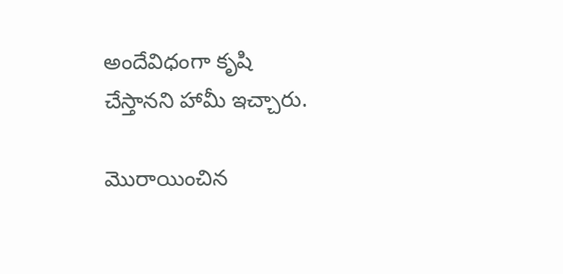అందేవిధంగా కృషి చేస్తానని హామీ ఇచ్చారు.

మొరాయించిన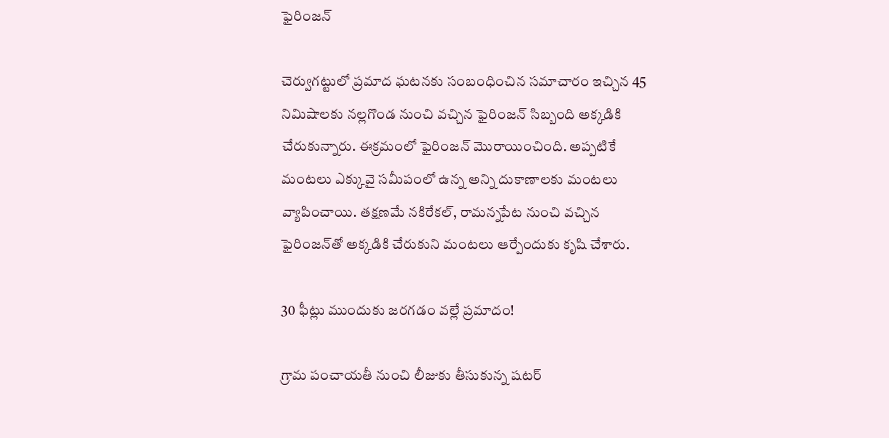ఫైరింజన్‌

చెర్వుగట్టులో ప్రమాద ఘటనకు సంబంధించిన సమాచారం ఇచ్చిన 45 నిమిషాలకు నల్లగొండ నుంచి వచ్చిన ఫైరింజన్‌ సిబ్బంది అక్కడికి చేరుకున్నారు. ఈక్రమంలో ఫైరింజన్‌ మొరాయించింది. అప్పటికే మంటలు ఎక్కువై సమీపంలో ఉన్న అన్ని దుకాణాలకు మంటలు వ్యాపించాయి. తక్షణమే నకిరేకల్‌, రామన్నపేట నుంచి వచ్చిన ఫైరింజన్‌తో అక్కడికి చేరుకుని మంటలు ఆర్పేందుకు కృషి చేశారు.

30 ఫీట్లు ముందుకు జరగడం వల్లే ప్రమాదం!

గ్రామ పంచాయతీ నుంచి లీజుకు తీసుకున్న షటర్‌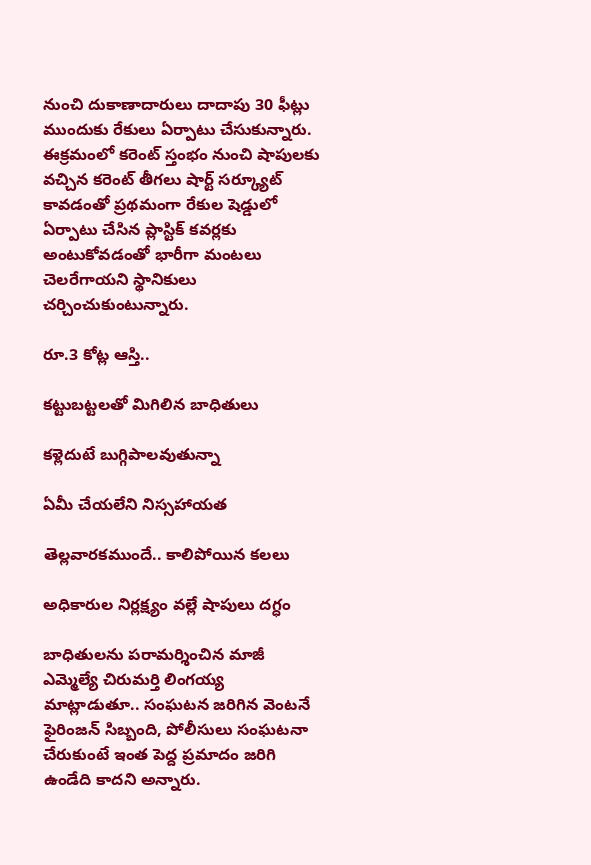నుంచి దుకాణాదారులు దాదాపు 30 ఫీట్లు ముందుకు రేకులు ఏర్పాటు చేసుకున్నారు. ఈక్రమంలో కరెంట్‌ స్తంభం నుంచి షాపులకు వచ్చిన కరెంట్‌ తీగలు షార్ట్‌ సర్క్యూట్‌ కావడంతో ప్రథమంగా రేకుల షెడ్డులో ఏర్పాటు చేసిన ప్లాస్టిక్‌ కవర్లకు అంటుకోవడంతో భారీగా మంటలు చెలరేగాయని స్థానికులు చర్చించుకుంటున్నారు.

రూ.3 కోట్ల ఆస్తి..

కట్టుబట్టలతో మిగిలిన బాధితులు

కళ్లెదుటే బుగ్గిపాలవుతున్నా

ఏమీ చేయలేని నిస్సహాయత

తెల్లవారకముందే.. కాలిపోయిన కలలు

అధికారుల నిర్లక్ష్యం వల్లే షాపులు దగ్ధం

బాధితులను పరామర్శించిన మాజీ ఎమ్మెల్యే చిరుమర్తి లింగయ్య మాట్లాడుతూ.. సంఘటన జరిగిన వెంటనే ఫైరింజన్‌ సిబ్బంది, పోలీసులు సంఘటనా చేరుకుంటే ఇంత పెద్ద ప్రమాదం జరిగి ఉండేది కాదని అన్నారు.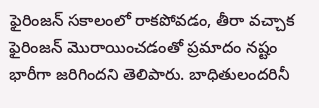ఫైరింజన్‌ సకాలంలో రాకపోవడం, తీరా వచ్చాక ఫైరింజన్‌ మొరాయించడంతో ప్రమాదం నష్టం భారీగా జరిగిందని తెలిపారు. బాధితులందరినీ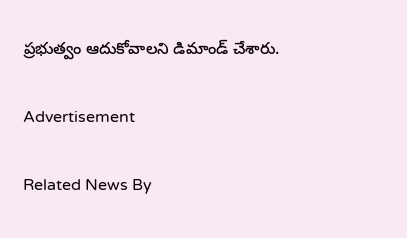ప్రభుత్వం ఆదుకోవాలని డిమాండ్‌ చేశారు.

Advertisement

Related News By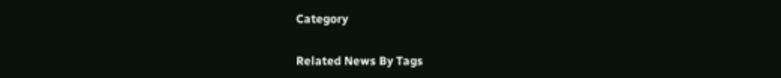Category

Related News By Tags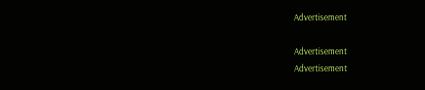Advertisement

Advertisement
Advertisement